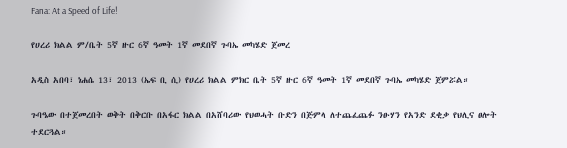Fana: At a Speed of Life!

የሀረሪ ክልል ም/ቤት 5ኛ ዙር 6ኛ ዓመት 1ኛ መደበኛ ጉባኤ መካሄድ ጀመረ

አዲስ አበባ፣ ነሐሴ 13፣ 2013 (ኤፍ ቢ ሲ) የሀረሪ ክልል ምክር ቤት 5ኛ ዙር 6ኛ ዓመት 1ኛ መደበኛ ጉባኤ መካሄድ ጀምሯል።

ጉባዔው በተጀመረበት ወቅት በቅርቡ በአፋር ክልል በአሸባሪው የህወሓት ቡድን በጅምላ ለተጨፈጨፉ ንፁሃን የአንድ ደቂቃ የህሊና ፀሎት ተደርጓል።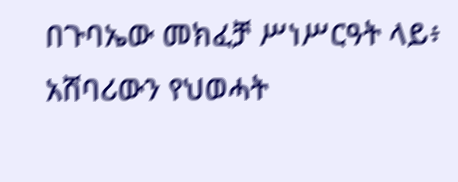በጉባኤው መክፈቻ ሥነሥርዓት ላይ፥  አሸባሪውን የህወሓት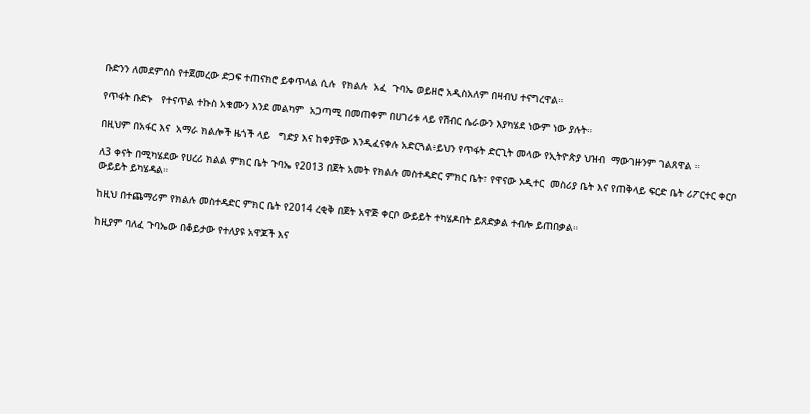ቡድንን ለመደምሰስ የተጀመረው ድጋፍ ተጠናክሮ ይቀጥላል ሲሉ  የክልሉ  አፈ  ጉባኤ ወይዘሮ አዲስአለም በዛብህ ተናግረዋል።

የጥፋት ቡድኑ   የተናጥል ተኩስ አቁሙን እንደ መልካም  አጋጣሚ በመጠቀም በሀገሪቱ ላይ የሽብር ሴራውን እያካሄደ ነውም ነው ያሉት።

በዚህም በአፋር እና  አማራ ክልሎች ዜጎች ላይ   ግድያ እና ከቀያቸው እንዲፈናቀሉ አድርጓል፥ይህን የጥፋት ድርጊት መላው የኢትዮጵያ ህዝብ  ማውገዙንም ገልጸዋል ።

ለ3 ቀናት በሚካሄደው የሀረሪ ክልል ምክር ቤት ጉባኤ የ2013 በጀት አመት የክልሉ መስተዳድር ምክር ቤት፣ የዋናው ኦዲተር  መስሪያ ቤት እና የጠቅላይ ፍርድ ቤት ሪፖርተር ቀርቦ ውይይት ይካሄዳል።

ከዚህ በተጨማሪም የክልሉ መስተዳድር ምክር ቤት የ2014 ረቂቅ በጀት አዋጅ ቀርቦ ውይይት ተካሄዶበት ይጸድቃል ተብሎ ይጠበቃል።

ከዚያም ባለፈ ጉባኤው በቆይታው የተለያዩ አዋጆች እና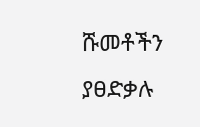ሹመቶችን ያፀድቃሉ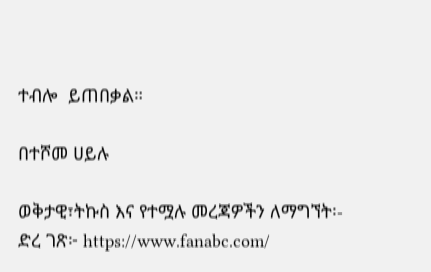ተብሎ  ይጠበቃል።

በተሾመ ሀይሉ

ወቅታዊ፣ትኩስ እና የተሟሉ መረጃዎችን ለማግኘት፡-
ድረ ገጽ፦ https://www.fanabc.com/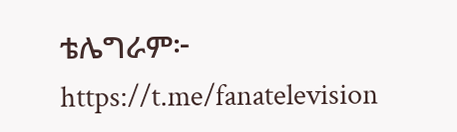ቴሌግራም፦ https://t.me/fanatelevision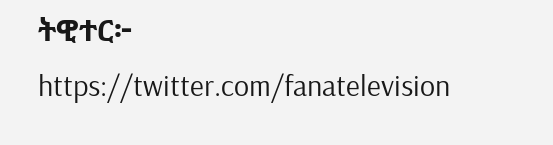ትዊተር፦ https://twitter.com/fanatelevision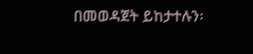በመወዳጀት ይከታተሉን፡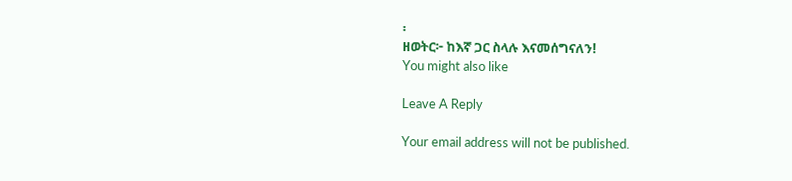፡
ዘወትር፦ ከእኛ ጋር ስላሉ እናመሰግናለን!
You might also like

Leave A Reply

Your email address will not be published.